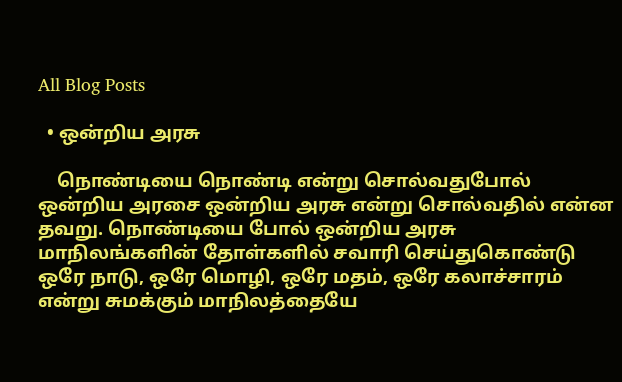All Blog Posts

  • ஒன்றிய அரசு

    நொண்டியை நொண்டி என்று சொல்வதுபோல் ஒன்றிய அரசை ஒன்றிய அரசு என்று சொல்வதில் என்ன தவறு. நொண்டியை போல் ஒன்றிய அரசு மாநிலங்களின் தோள்களில் சவாரி செய்துகொண்டு ஒரே நாடு, ஒரே மொழி, ஒரே மதம், ஒரே கலாச்சாரம் என்று சுமக்கும் மாநிலத்தையே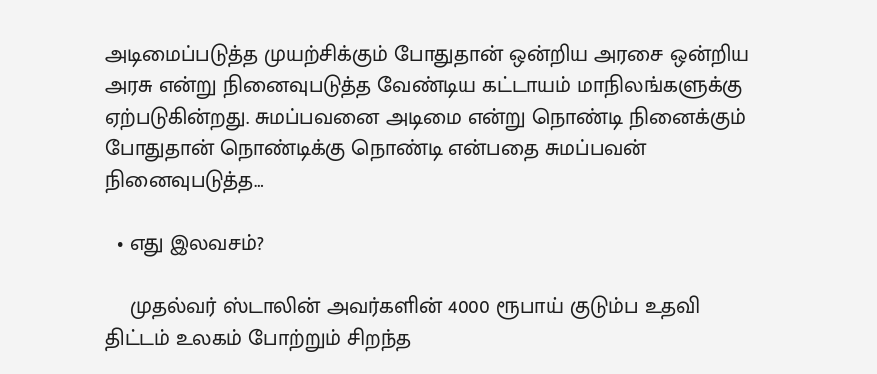அடிமைப்படுத்த முயற்சிக்கும் போதுதான் ஒன்றிய அரசை ஒன்றிய அரசு என்று நினைவுபடுத்த வேண்டிய கட்டாயம் மாநிலங்களுக்கு ஏற்படுகின்றது. சுமப்பவனை அடிமை என்று நொண்டி நினைக்கும் போதுதான் நொண்டிக்கு நொண்டி என்பதை சுமப்பவன் நினைவுபடுத்த…

  • எது இலவசம்?

    முதல்வர் ஸ்டாலின் அவர்களின் 4000 ரூபாய் குடும்ப உதவி திட்டம் உலகம் போற்றும் சிறந்த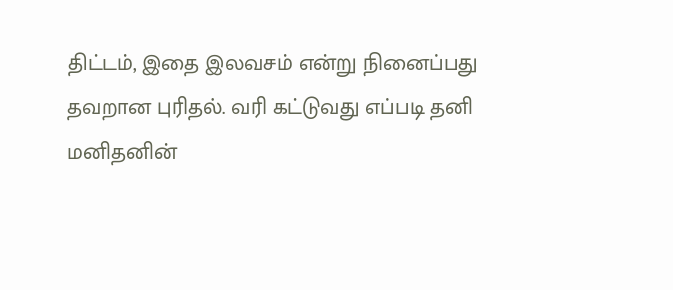திட்டம், இதை இலவசம் என்று நினைப்பது தவறான புரிதல். வரி கட்டுவது எப்படி தனி மனிதனின்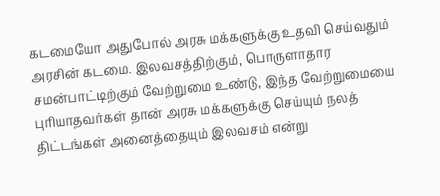கடமையோ அதுபோல் அரசு மக்களுக்கு உதவி செய்வதும் அரசின் கடமை. இலவசத்திற்கும், பொருளாதார சமன்பாட்டிற்கும் வேற்றுமை உண்டு, இந்த வேற்றுமையை புரியாதவர்கள் தான் அரசு மக்களுக்கு செய்யும் நலத் திட்டங்கள் அனைத்தையும் இலவசம் என்று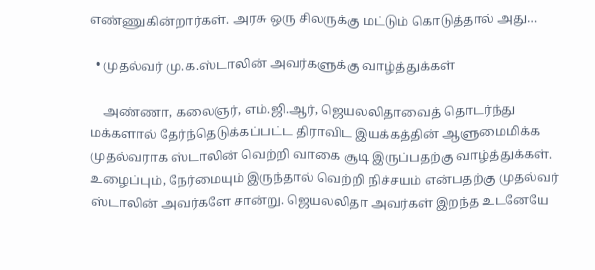எண்ணுகின்றார்கள். அரசு ஒரு சிலருக்கு மட்டும் கொடுத்தால் அது…

  • முதல்வர் மு.க.ஸ்டாலின் அவர்களுக்கு வாழ்த்துக்கள்

    அண்ணா, கலைஞர், எம்.ஜி.ஆர், ஜெயலலிதாவைத் தொடர்ந்து மக்களால் தேர்ந்தெடுக்கப்பட்ட திராவிட இயக்கத்தின் ஆளுமைமிக்க முதல்வராக ஸ்டாலின் வெற்றி வாகை சூடி இருப்பதற்கு வாழ்த்துக்கள். உழைப்பும், நேர்மையும் இருந்தால் வெற்றி நிச்சயம் என்பதற்கு முதல்வர் ஸ்டாலின் அவர்களே சான்று. ஜெயலலிதா அவர்கள் இறந்த உடனேயே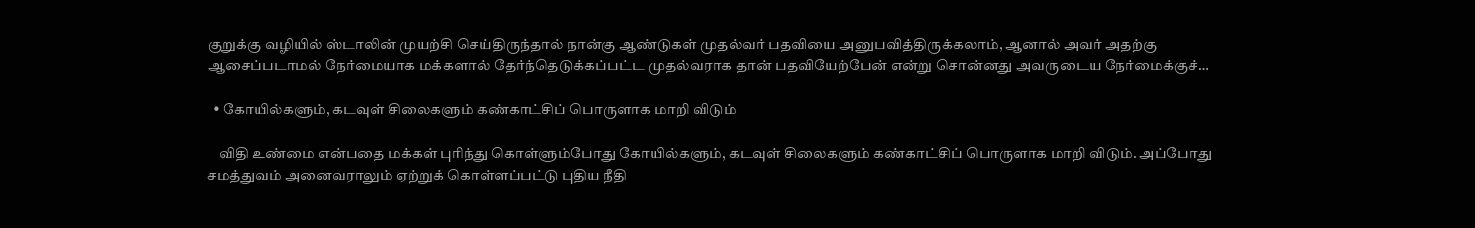குறுக்கு வழியில் ஸ்டாலின் முயற்சி செய்திருந்தால் நான்கு ஆண்டுகள் முதல்வர் பதவியை அனுபவித்திருக்கலாம், ஆனால் அவர் அதற்கு ஆசைப்படாமல் நேர்மையாக மக்களால் தேர்ந்தெடுக்கப்பட்ட முதல்வராக தான் பதவியேற்பேன் என்று சொன்னது அவருடைய நேர்மைக்குச்…

  • கோயில்களும், கடவுள் சிலைகளும் கண்காட்சிப் பொருளாக மாறி விடும்

    விதி உண்மை என்பதை மக்கள் புரிந்து கொள்ளும்போது கோயில்களும், கடவுள் சிலைகளும் கண்காட்சிப் பொருளாக மாறி விடும். அப்போது சமத்துவம் அனைவராலும் ஏற்றுக் கொள்ளப்பட்டு புதிய நீதி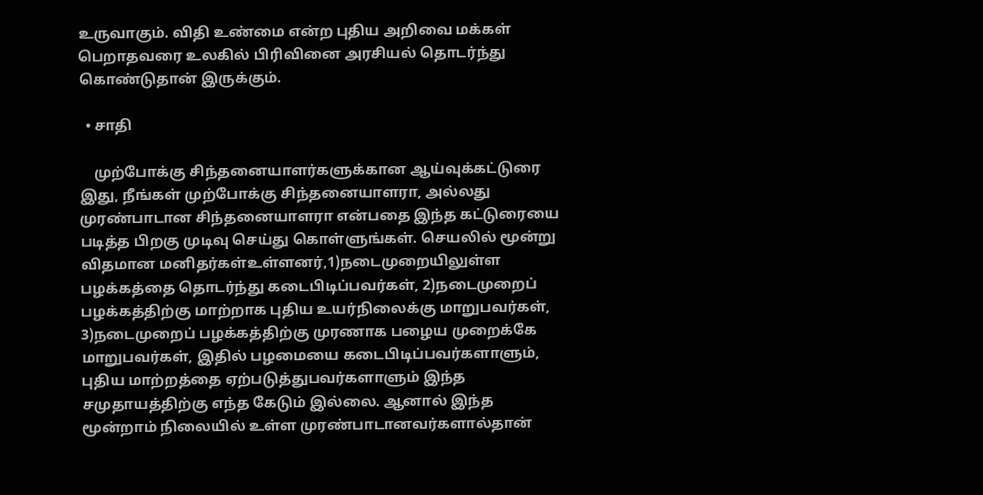உருவாகும். விதி உண்மை என்ற புதிய அறிவை மக்கள் பெறாதவரை உலகில் பிரிவினை அரசியல் தொடர்ந்து கொண்டுதான் இருக்கும்.

  • சாதி

    முற்போக்கு சிந்தனையாளர்களுக்கான ஆய்வுக்கட்டுரை இது, நீங்கள் முற்போக்கு சிந்தனையாளரா, அல்லது முரண்பாடான சிந்தனையாளரா என்பதை இந்த கட்டுரையை படித்த பிறகு முடிவு செய்து கொள்ளுங்கள். செயலில் மூன்று விதமான மனிதர்கள்உள்ளனர்,1)நடைமுறையிலுள்ள பழக்கத்தை தொடர்ந்து கடைபிடிப்பவர்கள், 2)நடைமுறைப் பழக்கத்திற்கு மாற்றாக புதிய உயர்நிலைக்கு மாறுபவர்கள், 3)நடைமுறைப் பழக்கத்திற்கு முரணாக பழைய முறைக்கே மாறுபவர்கள், இதில் பழமையை கடைபிடிப்பவர்களாளும், புதிய மாற்றத்தை ஏற்படுத்துபவர்களாளும் இந்த சமுதாயத்திற்கு எந்த கேடும் இல்லை. ஆனால் இந்த மூன்றாம் நிலையில் உள்ள முரண்பாடானவர்களால்தான்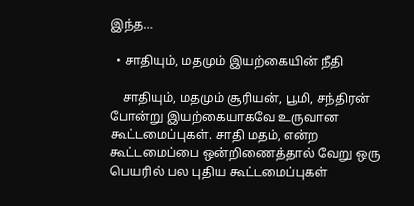இந்த…

  • சாதியும், மதமும் இயற்கையின் நீதி

    சாதியும், மதமும் சூரியன், பூமி, சந்திரன் போன்று இயற்கையாகவே உருவான கூட்டமைப்புகள். சாதி மதம், என்ற கூட்டமைப்பை ஒன்றிணைத்தால் வேறு ஒரு பெயரில் பல புதிய கூட்டமைப்புகள்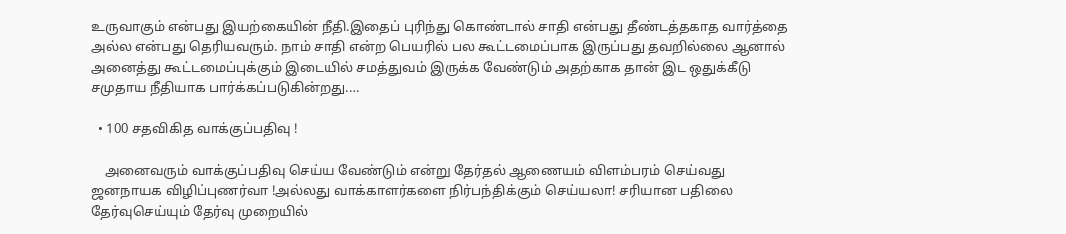உருவாகும் என்பது இயற்கையின் நீதி.இதைப் புரிந்து கொண்டால் சாதி என்பது தீண்டத்தகாத வார்த்தை அல்ல என்பது தெரியவரும். நாம் சாதி என்ற பெயரில் பல கூட்டமைப்பாக இருப்பது தவறில்லை ஆனால் அனைத்து கூட்டமைப்புக்கும் இடையில் சமத்துவம் இருக்க வேண்டும் அதற்காக தான் இட ஒதுக்கீடு சமுதாய நீதியாக பார்க்கப்படுகின்றது.…

  • 100 சதவிகித வாக்குப்பதிவு !

    அனைவரும் வாக்குப்பதிவு செய்ய வேண்டும் என்று தேர்தல் ஆணையம் விளம்பரம் செய்வது ஜனநாயக விழிப்புணர்வா !அல்லது வாக்காளர்களை நிர்பந்திக்கும் செய்யலா! சரியான பதிலை தேர்வுசெய்யும் தேர்வு முறையில்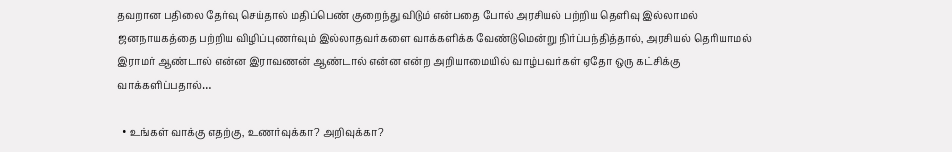தவறான பதிலை தேர்வு செய்தால் மதிப்பெண் குறைந்து விடும் என்பதை போல் அரசியல் பற்றிய தெளிவு இல்லாமல் ஜனநாயகத்தை பற்றிய விழிப்புணர்வும் இல்லாதவர்களை வாக்களிக்க வேண்டுமென்று நிர்ப்பந்தித்தால், அரசியல் தெரியாமல் இராமர் ஆண்டால் என்ன இராவணன் ஆண்டால் என்ன என்ற அறியாமையில் வாழ்பவர்கள் ஏதோ ஒரு கட்சிக்கு வாக்களிப்பதால்…

  • உங்கள் வாக்கு எதற்கு, உணர்வுக்கா? அறிவுக்கா?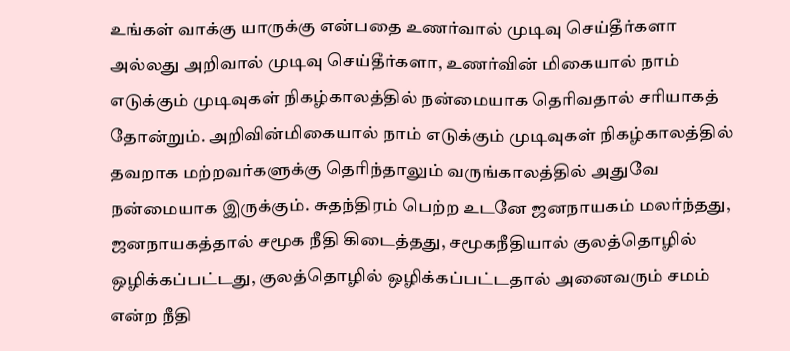உங்கள் வாக்கு யாருக்கு என்பதை உணர்வால் முடிவு செய்தீர்களா அல்லது அறிவால் முடிவு செய்தீர்களா, உணர்வின் மிகையால் நாம் எடுக்கும் முடிவுகள் நிகழ்காலத்தில் நன்மையாக தெரிவதால் சரியாகத் தோன்றும். அறிவின்மிகையால் நாம் எடுக்கும் முடிவுகள் நிகழ்காலத்தில் தவறாக மற்றவர்களுக்கு தெரிந்தாலும் வருங்காலத்தில் அதுவே நன்மையாக இருக்கும். சுதந்திரம் பெற்ற உடனே ஜனநாயகம் மலர்ந்தது, ஜனநாயகத்தால் சமூக நீதி கிடைத்தது, சமூகநீதியால் குலத்தொழில் ஒழிக்கப்பட்டது, குலத்தொழில் ஒழிக்கப்பட்டதால் அனைவரும் சமம் என்ற நீதி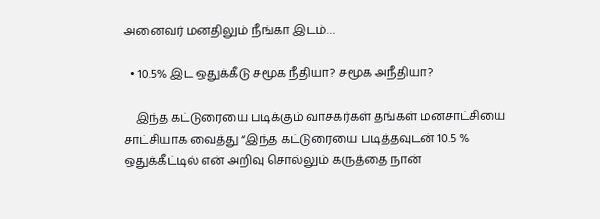அனைவர் மனதிலும் நீங்கா இடம்…

  • 10.5% இட ஒதுக்கீடு சமூக நீதியா? சமூக அநீதியா?

    இந்த கட்டுரையை படிக்கும் வாசகர்கள் தங்கள் மனசாட்சியை சாட்சியாக வைத்து “இந்த கட்டுரையை படித்தவுடன் 10.5 % ஒதுக்கீட்டில் என் அறிவு சொல்லும் கருத்தை நான்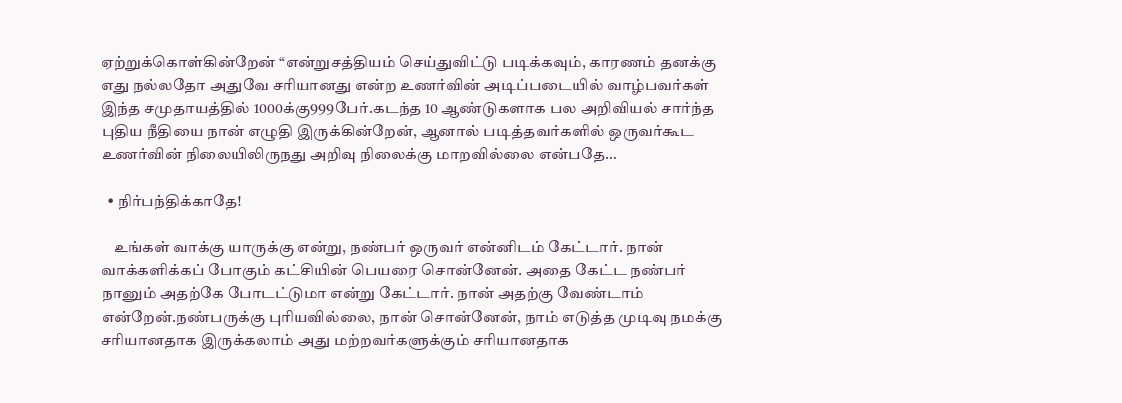ஏற்றுக்கொள்கின்றேன் “என்றுசத்தியம் செய்துவிட்டு படிக்கவும், காரணம் தனக்கு எது நல்லதோ அதுவே சரியானது என்ற உணர்வின் அடிப்படையில் வாழ்பவர்கள் இந்த சமுதாயத்தில் 1000க்கு999பேர்.கடந்த 10 ஆண்டுகளாக பல அறிவியல் சார்ந்த புதிய நீதியை நான் எழுதி இருக்கின்றேன், ஆனால் படித்தவர்களில் ஒருவர்கூட உணர்வின் நிலையிலிருநது அறிவு நிலைக்கு மாறவில்லை என்பதே…

  • நிர்பந்திக்காதே!

    உங்கள் வாக்கு யாருக்கு என்று, நண்பர் ஒருவர் என்னிடம் கேட்டார். நான் வாக்களிக்கப் போகும் கட்சியின் பெயரை சொன்னேன். அதை கேட்ட நண்பர் நானும் அதற்கே போடட்டுமா என்று கேட்டார். நான் அதற்கு வேண்டாம் என்றேன்.நண்பருக்கு புரியவில்லை, நான் சொன்னேன், நாம் எடுத்த முடிவு நமக்கு சரியானதாக இருக்கலாம் அது மற்றவர்களுக்கும் சரியானதாக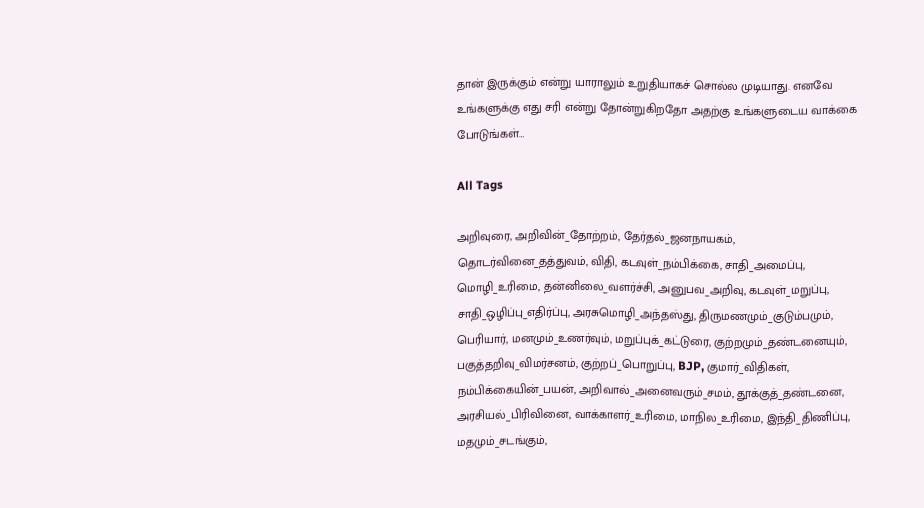தான் இருக்கும் என்று யாராலும் உறுதியாகச் சொல்ல முடியாது. எனவே உங்களுக்கு எது சரி என்று தோன்றுகிறதோ அதற்கு உங்களுடைய வாக்கை போடுங்கள்…

All Tags

அறிவுரை, அறிவின்_தோற்றம், தேர்தல்_ஜனநாயகம், தொடர்வினை_தத்துவம், விதி, கடவுள்_நம்பிக்கை, சாதி_அமைப்பு, மொழி_உரிமை, தன்னிலை_வளர்ச்சி, அனுபவ_அறிவு, கடவுள்_மறுப்பு, சாதி_ஒழிப்பு_எதிர்ப்பு, அரசுமொழி_அந்தஸ்து, திருமணமும்_குடும்பமும், பெரியார், மனமும்_உணர்வும், மறுப்புக்_கட்டுரை, குற்றமும்_தண்டனையும், பகுத்தறிவு_விமர்சனம், குற்றப்_பொறுப்பு, BJP, குமார்_விதிகள், நம்பிக்கையின்_பயன், அறிவால்_அனைவரும்_சமம், தூக்குத்_தண்டனை, அரசியல்_பிரிவினை, வாக்காளர்_உரிமை, மாநில_உரிமை, இந்தி_திணிப்பு, மதமும்_சடங்கும்,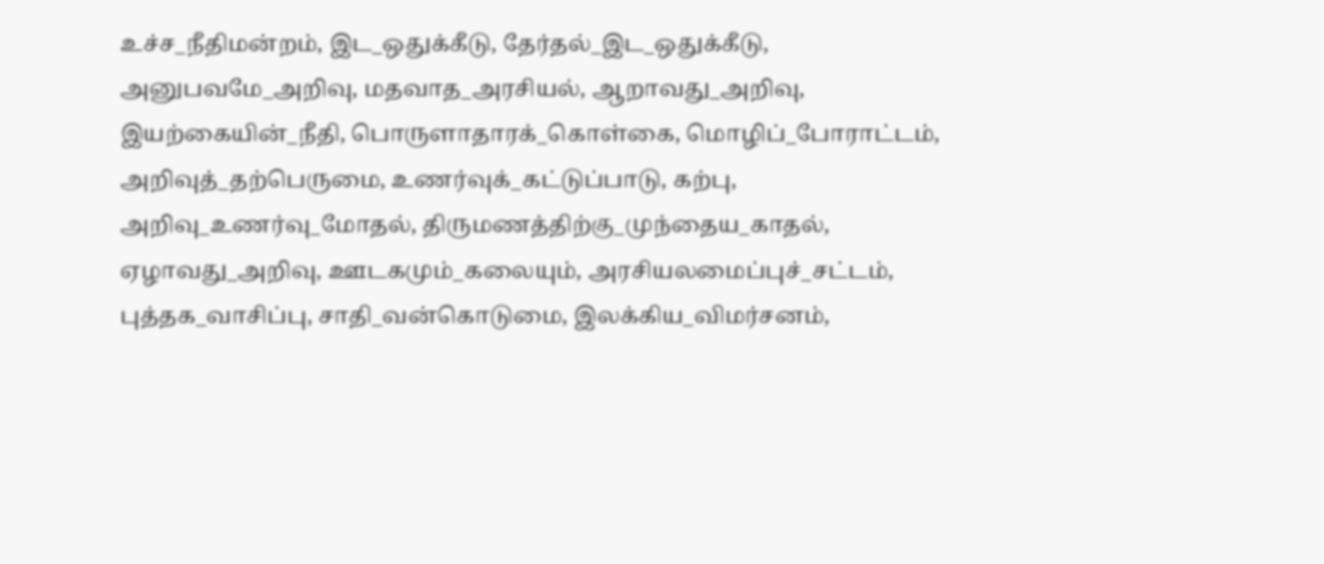உச்ச_நீதிமன்றம், இட_ஒதுக்கீடு, தேர்தல்_இட_ஒதுக்கீடு, அனுபவமே_அறிவு, மதவாத_அரசியல், ஆறாவது_அறிவு, இயற்கையின்_நீதி, பொருளாதாரக்_கொள்கை, மொழிப்_போராட்டம், அறிவுத்_தற்பெருமை, உணர்வுக்_கட்டுப்பாடு, கற்பு, அறிவு_உணர்வு_மோதல், திருமணத்திற்கு_முந்தைய_காதல், ஏழாவது_அறிவு, ஊடகமும்_கலையும், அரசியலமைப்புச்_சட்டம், புத்தக_வாசிப்பு, சாதி_வன்கொடுமை, இலக்கிய_விமர்சனம்,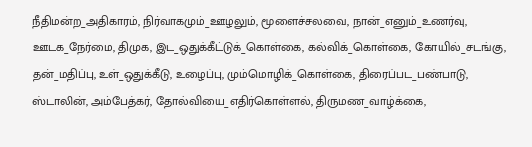நீதிமன்ற_அதிகாரம், நிர்வாகமும்_ஊழலும், மூளைச்சலவை, நான்_எனும்_உணர்வு, ஊடக_நேர்மை, திமுக, இட_ஒதுக்கீட்டுக்_கொள்கை, கல்விக்_கொள்கை, கோயில்_சடங்கு, தன்_மதிப்பு, உள்_ஒதுக்கீடு, உழைப்பு, மும்மொழிக்_கொள்கை, திரைப்பட_பண்பாடு, ஸ்டாலின், அம்பேத்கர், தோல்வியை_எதிர்கொள்ளல், திருமண_வாழ்க்கை,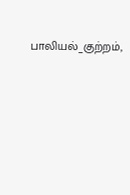பாலியல்_குற்றம்,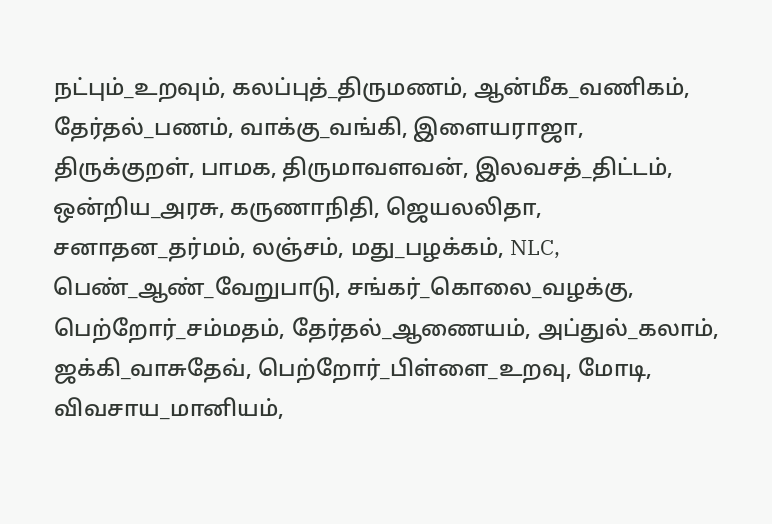நட்பும்_உறவும், கலப்புத்_திருமணம், ஆன்மீக_வணிகம், தேர்தல்_பணம், வாக்கு_வங்கி, இளையராஜா, திருக்குறள், பாமக, திருமாவளவன், இலவசத்_திட்டம், ஒன்றிய_அரசு, கருணாநிதி, ஜெயலலிதா, சனாதன_தர்மம், லஞ்சம், மது_பழக்கம், NLC, பெண்_ஆண்_வேறுபாடு, சங்கர்_கொலை_வழக்கு, பெற்றோர்_சம்மதம், தேர்தல்_ஆணையம், அப்துல்_கலாம், ஜக்கி_வாசுதேவ், பெற்றோர்_பிள்ளை_உறவு, மோடி, விவசாய_மானியம்,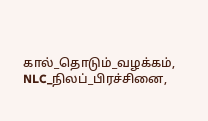கால்_தொடும்_வழக்கம், NLC_நிலப்_பிரச்சினை,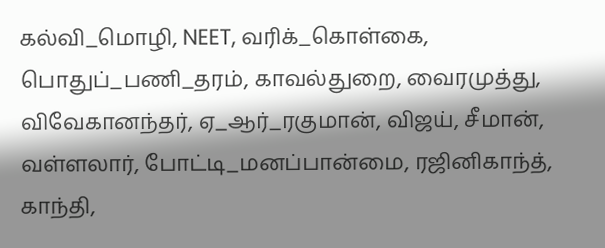கல்வி_மொழி, NEET, வரிக்_கொள்கை, பொதுப்_பணி_தரம், காவல்துறை, வைரமுத்து, விவேகானந்தர், ஏ_ஆர்_ரகுமான், விஜய், சீமான், வள்ளலார், போட்டி_மனப்பான்மை, ரஜினிகாந்த், காந்தி,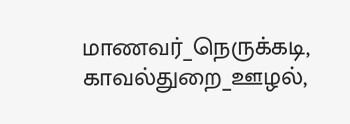மாணவர்_நெருக்கடி, காவல்துறை_ஊழல்,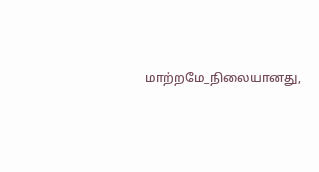மாற்றமே_நிலையானது,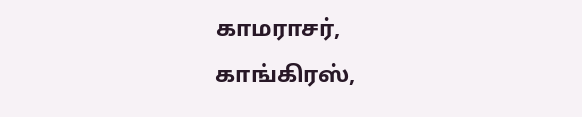காமராசர், காங்கிரஸ்,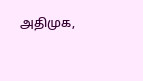அதிமுக,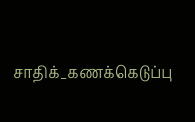சாதிக்_கணக்கெடுப்பு